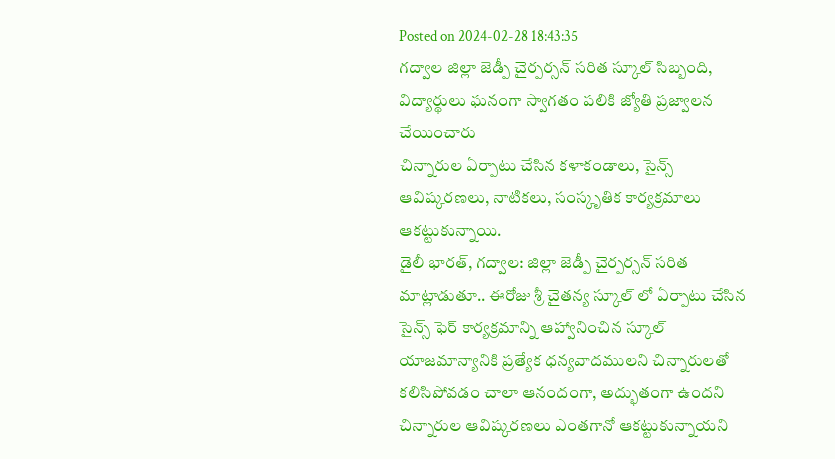Posted on 2024-02-28 18:43:35
గద్వాల జిల్లా జెడ్పీ చైర్పర్సన్ సరిత స్కూల్ సిబ్బంది, విద్యార్థులు ఘనంగా స్వాగతం పలికి జ్యోతి ప్రజ్వాలన చేయించారు
చిన్నారుల ఏర్పాటు చేసిన కళాకండాలు, సైన్స్ ఆవిష్కరణలు, నాటికలు, సంస్కృతిక కార్యక్రమాలు ఆకట్టుకున్నాయి.
డైలీ భారత్, గద్వాల: జిల్లా జెడ్పీ చైర్పర్సన్ సరిత మాట్లాడుతూ.. ఈరోజు శ్రీ చైతన్య స్కూల్ లో ఏర్పాటు చేసిన సైన్స్ ఫెర్ కార్యక్రమాన్ని ఆహ్వానించిన స్కూల్ యాజమాన్యానికి ప్రత్యేక ధన్యవాదములని చిన్నారులతో కలిసిపోవడం చాలా ఆనందంగా, అద్భుతంగా ఉందని చిన్నారుల ఆవిష్కరణలు ఎంతగానో ఆకట్టుకున్నాయని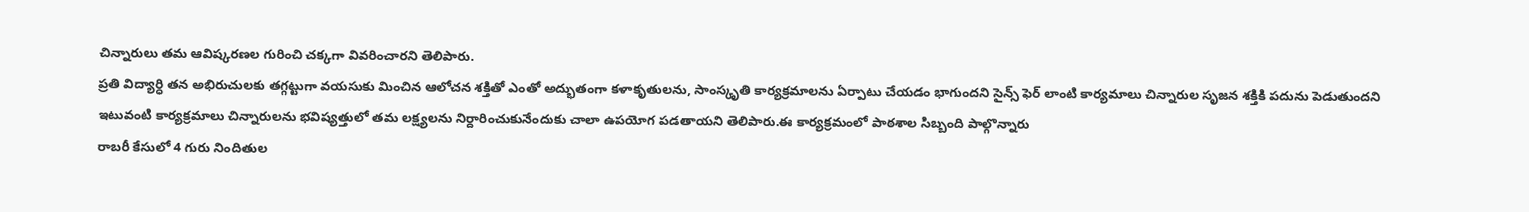చిన్నారులు తమ ఆవిష్కరణల గురించి చక్కగా వివరించారని తెలిపారు.
ప్రతి విద్యార్ధి తన అభిరుచులకు తగ్గట్టుగా వయసుకు మించిన ఆలోచన శక్తితో ఎంతో అద్భుతంగా కళాకృతులను, సాంస్కృతి కార్యక్రమాలను ఏర్పాటు చేయడం భాగుందని సైన్స్ ఫెర్ లాంటి కార్యమాలు చిన్నారుల సృజన శక్తికి పదును పెడుతుందని ఇటువంటి కార్యక్రమాలు చిన్నారులను భవిష్యత్తులో తమ లక్ష్యలను నిర్దారించుకునేందుకు చాలా ఉపయోగ పడతాయని తెలిపారు.ఈ కార్యక్రమంలో పాఠశాల సిబ్బంది పాల్గొన్నారు
రాబరీ కేసులో 4 గురు నిందితుల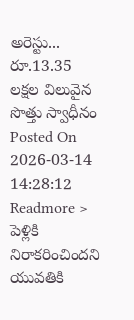అరెస్టు... రూ.13.35 లక్షల విలువైన సొత్తు స్వాధీనం
Posted On 2026-03-14 14:28:12
Readmore >
పెళ్లికి నిరాకరించిందని యువతికి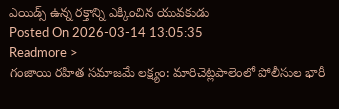ఎయిడ్స్ ఉన్న రక్తాన్ని ఎక్కించిన యువకుడు
Posted On 2026-03-14 13:05:35
Readmore >
గంజాయి రహిత సమాజమే లక్ష్యం: మారిచెట్లపాలెంలో పోలీసుల భారీ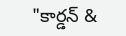"కార్డన్ &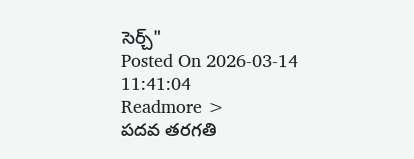సెర్చ్"
Posted On 2026-03-14 11:41:04
Readmore >
పదవ తరగతి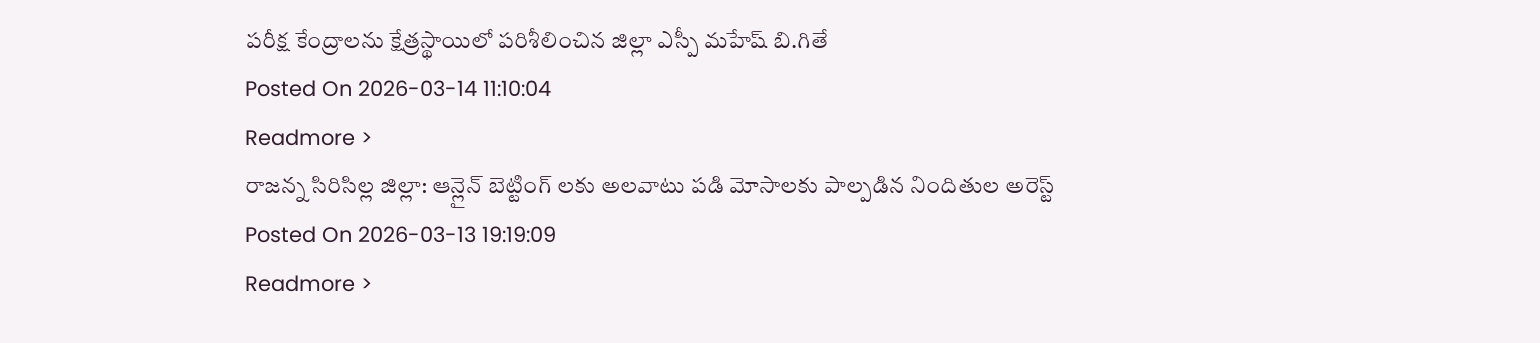పరీక్ష కేంద్రాలను క్షేత్రస్థాయిలో పరిశీలించిన జిల్లా ఎస్పీ మహేష్ బి.గితే
Posted On 2026-03-14 11:10:04
Readmore >
రాజన్న సిరిసిల్ల జిల్లా: ఆన్లైన్ బెట్టింగ్ లకు అలవాటు పడి మోసాలకు పాల్పడిన నిందితుల అరెస్ట్
Posted On 2026-03-13 19:19:09
Readmore >